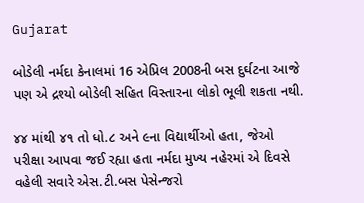Gujarat

બોડેલી નર્મદા કેનાલમાં 16 એપ્રિલ 2008ની બસ દુર્ઘટના આજે પણ એ દ્રશ્યો બોડેલી સહિત વિસ્તારના લોકો ભૂલી શકતા નથી.

૪૪ માંથી ૪૧ તો ધો.૮ અને ૯ના વિદ્યાર્થીઓ હતા, જેઓ પરીક્ષા આપવા જઈ રહ્યા હતા નર્મદા મુખ્ય નહેરમાં એ દિવસે વહેલી સવારે એસ.ટી.બસ પેસેન્જરો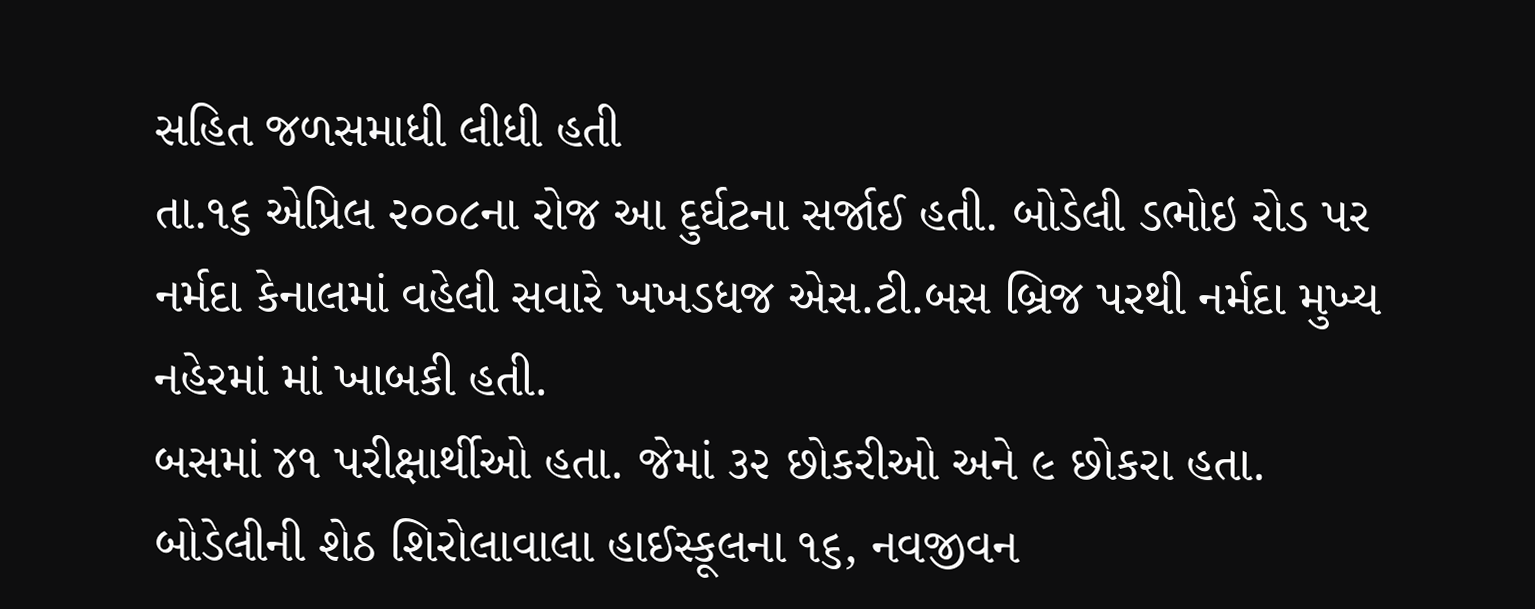સહિત જળસમાધી લીધી હતી
તા.૧૬ એપ્રિલ ૨૦૦૮ના રોજ આ દુર્ઘટના સર્જાઈ હતી. બોડેલી ડભોઇ રોડ પર નર્મદા કેનાલમાં વહેલી સવારે ખખડધજ એસ.ટી.બસ બ્રિજ પરથી નર્મદા મુખ્ય નહેરમાં માં ખાબકી હતી.
બસમાં ૪૧ પરીક્ષાર્થીઓ હતા. જેમાં ૩૨ છોકરીઓ અને ૯ છોકરા હતા. બોડેલીની શેઠ શિરોલાવાલા હાઈસ્કૂલના ૧૬, નવજીવન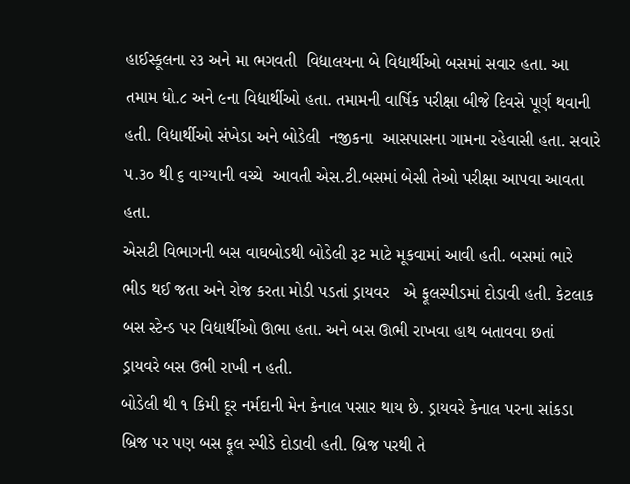હાઈસ્કૂલના ૨૩ અને મા ભગવતી  વિદ્યાલયના બે વિદ્યાર્થીઓ બસમાં સવાર હતા. આ તમામ ધો.૮ અને ૯ના વિદ્યાર્થીઓ હતા. તમામની વાર્ષિક પરીક્ષા બીજે દિવસે પૂર્ણ થવાની હતી. વિદ્યાર્થીઓ સંખેડા અને બોડેલી  નજીકના  આસપાસના ગામના રહેવાસી હતા. સવારે ૫.૩૦ થી ૬ વાગ્યાની વચ્ચે  આવતી એસ.ટી.બસમાં બેસી તેઓ પરીક્ષા આપવા આવતા હતા.
એસટી વિભાગની બસ વાઘબોડથી બોડેલી રૂટ માટે મૂકવામાં આવી હતી. બસમાં ભારે ભીડ થઈ જતા અને રોજ કરતા મોડી પડતાં ડ્રાયવર   એ ફૂલસ્પીડમાં દોડાવી હતી. કેટલાક બસ સ્ટેન્ડ પર વિદ્યાર્થીઓ ઊભા હતા. અને બસ ઊભી રાખવા હાથ બતાવવા છતાં  ડ્રાયવરે બસ ઉભી રાખી ન હતી.
બોડેલી થી ૧ કિમી દૂર નર્મદાની મેન કેનાલ પસાર થાય છે. ડ્રાયવરે કેનાલ પરના સાંકડા બ્રિજ પર પણ બસ ફૂલ સ્પીડે દોડાવી હતી. બ્રિજ પરથી તે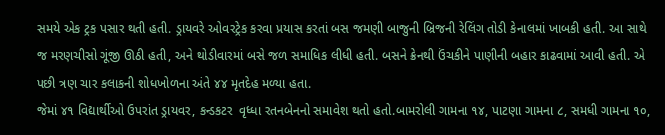સમયે એક ટ્રક પસાર થતી હતી. ડ્રાયવરે ઓવરટ્રેક કરવા પ્રયાસ કરતાં બસ જમણી બાજુની બ્રિજની રેલિંગ તોડી કેનાલમાં ખાબકી હતી. આ સાથે જ મરણચીસો ગૂંજી ઊઠી હતી, અને થોડીવારમાં બસે જળ સમાધિક લીધી હતી. બસને ક્રેનથી ઉંચકીને પાણીની બહાર કાઢવામાં આવી હતી. એ પછી ત્રણ ચાર કલાકની શોધખોળના અંતે ૪૪ મૃતદેહ મળ્યા હતા.
જેમાં ૪૧ વિદ્યાર્થીઓ ઉપરાંત ડ્રાયવર, કન્ડકટર  વૃધ્ધા રતનબેનનો સમાવેશ થતો હતો.બામરોલી ગામના ૧૪, પાટણા ગામના ૮, સમધી ગામના ૧૦,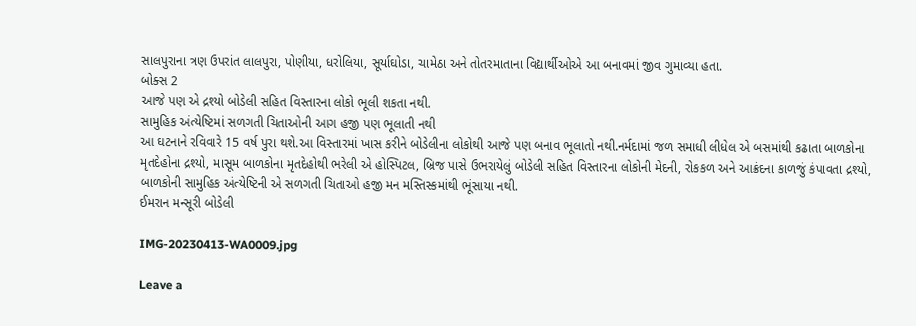સાલપુરાના ત્રણ ઉપરાંત લાલપુરા, પોણીયા, ધરોલિયા, સૂર્યાઘોડા, ચામેઠા અને તોતરમાતાના વિદ્યાર્થીઓએ આ બનાવમાં જીવ ગુમાવ્યા હતા.
બોક્સ 2
આજે પણ એ દ્રશ્યો બોડેલી સહિત વિસ્તારના લોકો ભૂલી શકતા નથી.
સામુહિક અંત્યેષ્ટિમાં સળગતી ચિતાઓની આગ હજી પણ ભૂલાતી નથી
આ ઘટનાને રવિવારે 15 વર્ષ પુરા થશે.આ વિસ્તારમાં ખાસ કરીને બોડેલીના લોકોથી આજે પણ બનાવ ભૂલાતો નથી.નર્મદામાં જળ સમાધી લીધેલ એ બસમાંથી કઢાતા બાળકોના મૃતદેહોના દ્રશ્યો, માસૂમ બાળકોના મૃતદેહોથી ભરેલી એ હોસ્પિટલ, બ્રિજ પાસે ઉભરાયેલું બોડેલી સહિત વિસ્તારના લોકોની મેદની, રોકકળ અને આક્રંદના કાળજું કંપાવતા દ્રશ્યો, બાળકોની સામુહિક અંત્યેષ્ટિની એ સળગતી ચિતાઓ હજી મન મસ્તિસ્કમાંથી ભૂંસાયા નથી.
ઈમરાન મન્સૂરી બોડેલી

IMG-20230413-WA0009.jpg

Leave a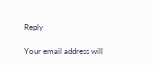Reply

Your email address will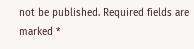not be published. Required fields are marked *